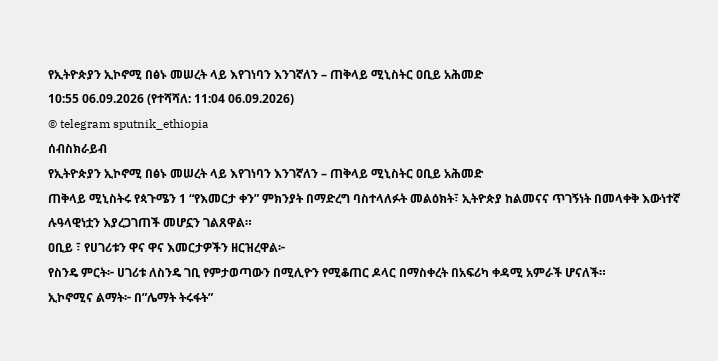የኢትዮጵያን ኢኮኖሚ በፅኑ መሠረት ላይ እየገነባን እንገኛለን – ጠቅላይ ሚኒስትር ዐቢይ አሕመድ
10:55 06.09.2026 (የተሻሻለ: 11:04 06.09.2026)
© telegram sputnik_ethiopia
ሰብስክራይብ
የኢትዮጵያን ኢኮኖሚ በፅኑ መሠረት ላይ እየገነባን እንገኛለን – ጠቅላይ ሚኒስትር ዐቢይ አሕመድ
ጠቅላይ ሚኒስትሩ የጳጉሜን 1 “የእመርታ ቀን” ምክንያት በማድረግ ባስተላለፉት መልዕክት፣ ኢትዮጵያ ከልመናና ጥገኝነት በመላቀቅ እውነተኛ ሉዓላዊነቷን እያረጋገጠች መሆኗን ገልጸዋል።
ዐቢይ ፣ የሀገሪቱን ዋና ዋና እመርታዎችን ዘርዝረዋል፦
የስንዴ ምርት፦ ሀገሪቱ ለስንዴ ገቢ የምታወጣውን በሚሊዮን የሚቆጠር ዶላር በማስቀረት በአፍሪካ ቀዳሚ አምራች ሆናለች።
ኢኮኖሚና ልማት፦ በ”ሌማት ትሩፋት”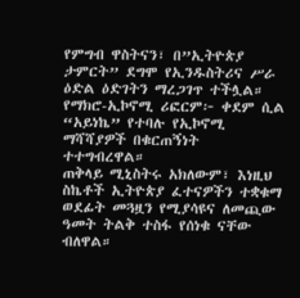የምግብ ዋስትናን፣ በ”ኢትዮጵያ ታምርት” ደግሞ የኢንዱስትሪና ሥራ ዕድል ዕድገትን ማረጋገጥ ተችሏል።
የማክሮ-ኢኮኖሚ ሪፎርም፦ ቀደም ሲል “አይነኬ” የተባሉ የኢኮኖሚ ማሻሻያዎች በቁርጠኝነት ተተግብረዋል።
ጠቅላይ ሚኒስትሩ አክለውም፣ እነዚህ ስኬቶች ኢትዮጵያ ፈተናዎችን ተቋቁማ ወደፊት መጓዟን የሚያሳዩና ለመጪው ዓመት ትልቅ ተስፋ የሰነቁ ናቸው ብለዋል።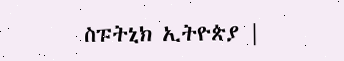ስፑትኒክ ኢትዮጵያ |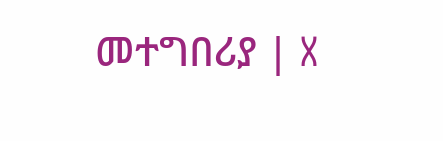መተግበሪያ | X